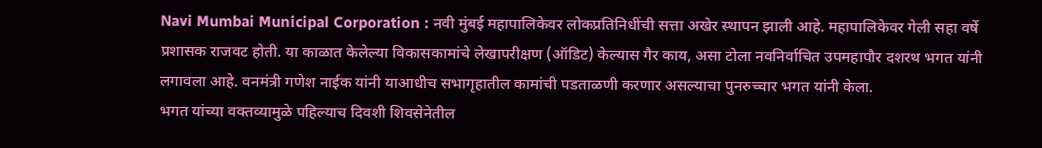Navi Mumbai Municipal Corporation : नवी मुंबई महापालिकेवर लोकप्रतिनिधींची सत्ता अखेर स्थापन झाली आहे. महापालिकेवर गेली सहा वर्षे प्रशासक राजवट होती. या काळात केलेल्या विकासकामांचे लेखापरीक्षण (ऑडिट) केल्यास गैर काय, असा टोला नवनिर्वाचित उपमहापौर दशरथ भगत यांनी लगावला आहे. वनमंत्री गणेश नाईक यांनी याआधीच सभागृहातील कामांची पडताळणी करणार असल्याचा पुनरुच्चार भगत यांनी केला.
भगत यांच्या वक्तव्यामुळे पहिल्याच दिवशी शिवसेनेतील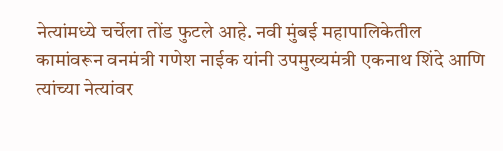नेत्यांमध्ये चर्चेला तोंड फुटले आहे. नवी मुंबई महापालिकेतील कामांवरून वनमंत्री गणेश नाईक यांनी उपमुख्यमंत्री एकनाथ शिंदे आणि त्यांच्या नेत्यांवर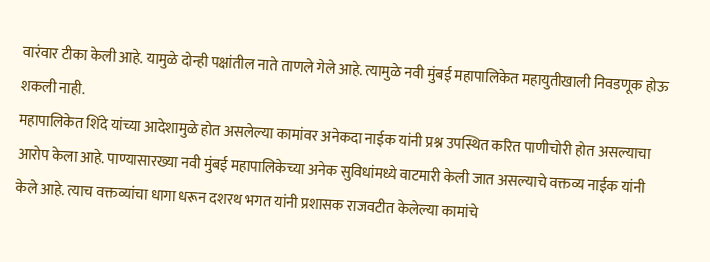वारंवार टीका केली आहे. यामुळे दोन्ही पक्षांतील नाते ताणले गेले आहे. त्यामुळे नवी मुंबई महापालिकेत महायुतीखाली निवडणूक होऊ शकली नाही.
महापालिकेत शिंदे यांच्या आदेशामुळे होत असलेल्या कामांवर अनेकदा नाईक यांनी प्रश्न उपस्थित करित पाणीचोरी होत असल्याचा आरोप केला आहे. पाण्यासारख्या नवी मुंबई महापालिकेच्या अनेक सुविधांमध्ये वाटमारी केली जात असल्याचे वक्तव्य नाईक यांनी केले आहे. त्याच वक्तव्यांचा धागा धरून दशरथ भगत यांनी प्रशासक राजवटीत केलेल्या कामांचे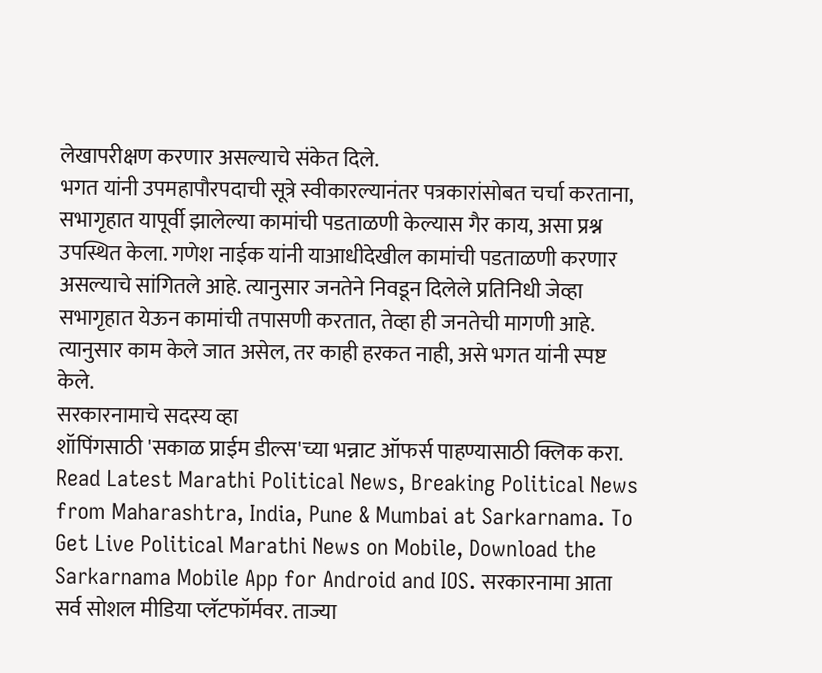लेखापरीक्षण करणार असल्याचे संकेत दिले.
भगत यांनी उपमहापौरपदाची सूत्रे स्वीकारल्यानंतर पत्रकारांसोबत चर्चा करताना, सभागृहात यापूर्वी झालेल्या कामांची पडताळणी केल्यास गैर काय, असा प्रश्न उपस्थित केला. गणेश नाईक यांनी याआधीदेखील कामांची पडताळणी करणार असल्याचे सांगितले आहे. त्यानुसार जनतेने निवडून दिलेले प्रतिनिधी जेव्हा सभागृहात येऊन कामांची तपासणी करतात, तेव्हा ही जनतेची मागणी आहे. त्यानुसार काम केले जात असेल, तर काही हरकत नाही, असे भगत यांनी स्पष्ट केले.
सरकारनामाचे सदस्य व्हा
शॉपिंगसाठी 'सकाळ प्राईम डील्स'च्या भन्नाट ऑफर्स पाहण्यासाठी क्लिक करा.
Read Latest Marathi Political News, Breaking Political News from Maharashtra, India, Pune & Mumbai at Sarkarnama. To Get Live Political Marathi News on Mobile, Download the Sarkarnama Mobile App for Android and IOS. सरकारनामा आता सर्व सोशल मीडिया प्लॅटफॉर्मवर. ताज्या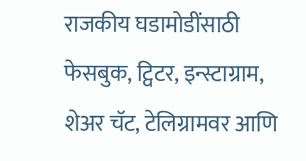राजकीय घडामोडींसाठी फेसबुक, ट्विटर, इन्स्टाग्राम, शेअर चॅट, टेलिग्रामवर आणि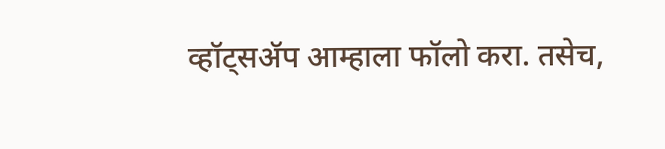व्हॉट्सॲप आम्हाला फॉलो करा. तसेच,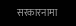सरकारनामा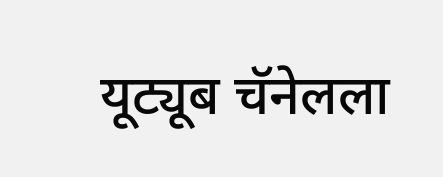यूट्यूब चॅनेलला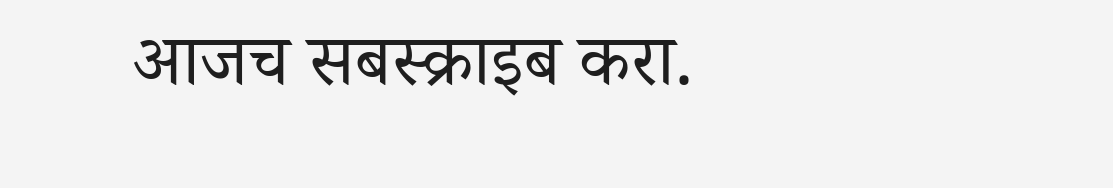आजच सबस्क्राइब करा.